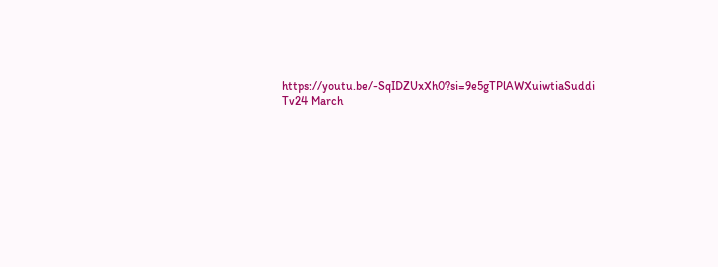https://youtu.be/-SqIDZUxXh0?si=9e5gTPlAWXuiwtiaSuddi Tv24 March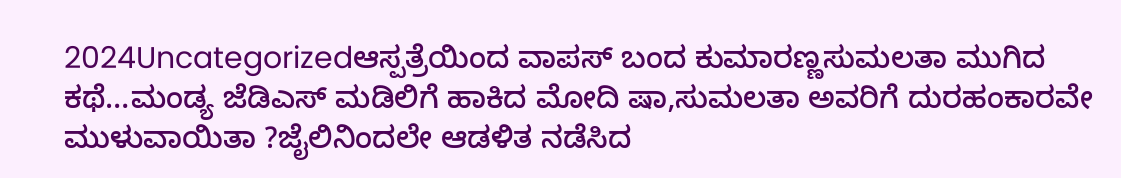2024Uncategorizedಆಸ್ಪತ್ರೆಯಿಂದ ವಾಪಸ್ ಬಂದ ಕುಮಾರಣ್ಣಸುಮಲತಾ ಮುಗಿದ ಕಥೆ…ಮಂಡ್ಯ ಜೆಡಿಎಸ್ ಮಡಿಲಿಗೆ ಹಾಕಿದ ಮೋದಿ ಷಾ,ಸುಮಲತಾ ಅವರಿಗೆ ದುರಹಂಕಾರವೇ ಮುಳುವಾಯಿತಾ ?ಜೈಲಿನಿಂದಲೇ ಆಡಳಿತ ನಡೆಸಿದ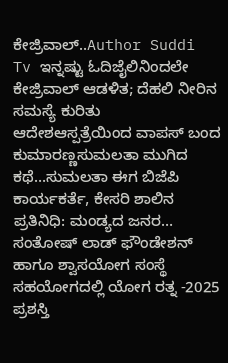ಕೇಜ್ರಿವಾಲ್..Author Suddi Tv ಇನ್ನಷ್ಟು ಓದಿಜೈಲಿನಿಂದಲೇ ಕೇಜ್ರಿವಾಲ್ ಆಡಳಿತ; ದೆಹಲಿ ನೀರಿನ ಸಮಸ್ಯೆ ಕುರಿತು ಆದೇಶಆಸ್ಪತ್ರೆಯಿಂದ ವಾಪಸ್ ಬಂದ ಕುಮಾರಣ್ಣಸುಮಲತಾ ಮುಗಿದ ಕಥೆ…ಸುಮಲತಾ ಈಗ ಬಿಜೆಪಿ ಕಾರ್ಯಕರ್ತೆ, ಕೇಸರಿ ಶಾಲಿನ ಪ್ರತಿನಿಧಿ: ಮಂಡ್ಯದ ಜನರ…
ಸಂತೋಷ್ ಲಾಡ್ ಫೌಂಡೇಶನ್ ಹಾಗೂ ಶ್ವಾಸಯೋಗ ಸಂಸ್ಥೆ ಸಹಯೋಗದಲ್ಲಿ ಯೋಗ ರತ್ನ -2025 ಪ್ರಶಸ್ತಿ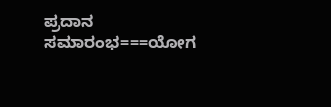ಪ್ರದಾನ ಸಮಾರಂಭ===ಯೋಗ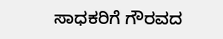ಸಾಧಕರಿಗೆ ಗೌರವದ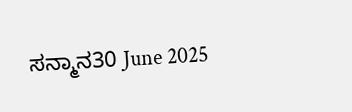ಸನ್ಮಾನ30 June 2025